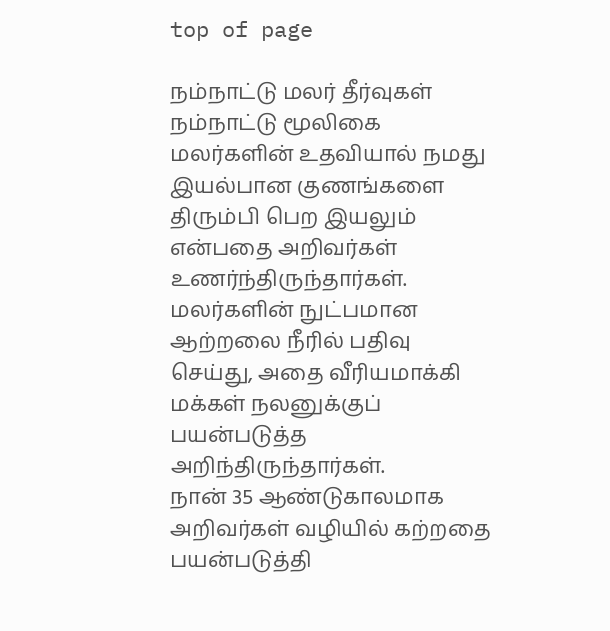top of page

நம்நாட்டு மலர் தீர்வுகள்
நம்நாட்டு மூலிகை மலர்களின் உதவியால் நமது இயல்பான குணங்களை திரும்பி பெற இயலும் என்பதை அறிவர்கள் உணர்ந்திருந்தார்கள். மலர்களின் நுட்பமான ஆற்றலை நீரில் பதிவு செய்து, அதை வீரியமாக்கி மக்கள் நலனுக்குப் பயன்படுத்த அறிந்திருந்தார்கள்.
நான் 35 ஆண்டுகாலமாக அறிவர்கள் வழியில் கற்றதை பயன்படுத்தி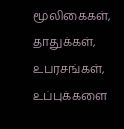மூலிகைகள், தாதுக்கள், உபரசங்கள், உப்புக்களை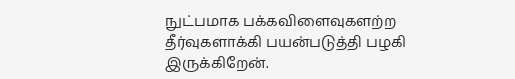நுட்பமாக பக்கவிளைவுகளற்ற தீர்வுகளாக்கி பயன்படுத்தி பழகி இருக்கிறேன்.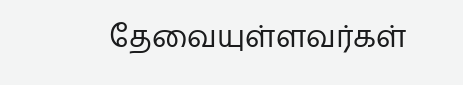தேவையுள்ளவர்கள்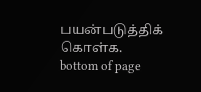பயன்படுத்திக் கொள்க.
bottom of page